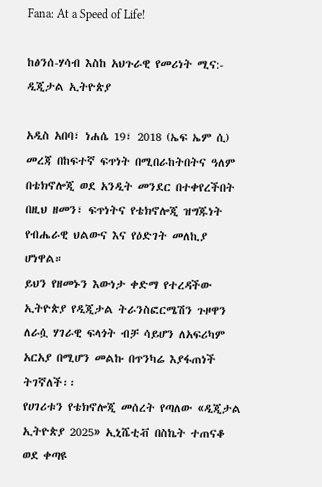Fana: At a Speed of Life!

ከፅንሰ-ሃሳብ እስከ አህጉራዊ የመሪነት ሚና:- ዲጂታል ኢትዮጵያ

አዲስ አበባ፣ ነሐሴ 19፣ 2018 (ኤፍ ኤም ሲ) መረጃ በከፍተኛ ፍጥነት በሚበራከትበትና ዓለም በቴክኖሎጂ ወደ አንዲት መንደር በተቀየረችበት በዚህ ዘመን፣ ፍጥነትና የቴክኖሎጂ ዝግጁነት የብሔራዊ ህልውና እና የዕድገት መለኪያ ሆነዋል።
ይህን የዘመኑን እውነታ ቀድማ የተረዳችው ኢትዮጵያ የዲጂታል ትራንስፎርሜሽን ጉዞዋን ለራሷ ሃገራዊ ፍላጎት ብቻ ሳይሆን ለአፍሪካም አርአያ በሚሆን መልኩ በጥንካሬ እያፋጠነች ትገኛለች፡፡
የሀገሪቱን የቴክኖሎጂ መሰረት የጣለው «ዲጂታል ኢትዮጵያ 2025» ኢኒሼቲቭ በስኬት ተጠናቆ ወደ ቀጣዩ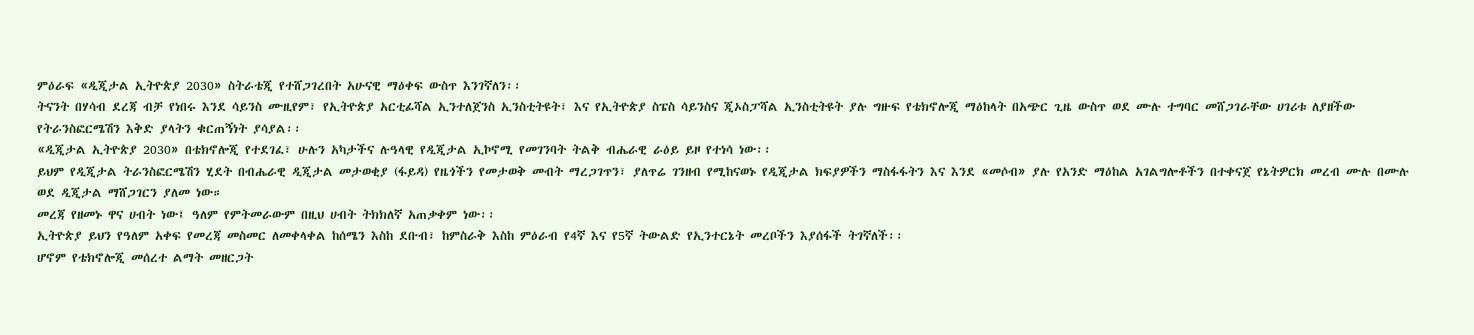ምዕራፍ «ዲጂታል ኢትዮጵያ 2030» ስትራቴጂ የተሸጋገረበት አሁናዊ ማዕቀፍ ውስጥ እንገኛለን፡፡
ትናንት በሃሳብ ደረጃ ብቻ የነበሩ እንደ ሳይንስ ሙዚየም፣ የኢትዮጵያ አርቲፊሻል ኢንተለጀንስ ኢንስቲትዩት፣ እና የኢትዮጵያ ስፔስ ሳይንስና ጂኦስፓሻል ኢንስቲትዩት ያሉ ግዙፍ የቴክኖሎጂ ማዕከላት በአጭር ጊዜ ውስጥ ወደ ሙሉ ተግባር መሸጋገራቸው ሀገሪቱ ለያዘችው የትራንስፎርሜሽን እቅድ ያላትን ቁርጠኝነት ያሳያል፡፡
«ዲጂታል ኢትዮጵያ 2030» በቴክኖሎጂ የተደገፈ፣ ሁሉን አካታችና ሉዓላዊ የዲጂታል ኢኮኖሚ የመገንባት ትልቅ ብሔራዊ ራዕይ ይዞ የተነሳ ነው፡፡
ይህም የዲጂታል ትራንስፎርሜሽን ሂደት በብሔራዊ ዲጂታል መታወቂያ (ፋይዳ) የዜጎችን የመታወቅ መብት ማረጋገጥን፣ ያለጥሬ ገንዘብ የሚከናወኑ የዲጂታል ክፍያዎችን ማስፋፋትን እና እንደ «መሶብ» ያሉ የአንድ ማዕከል አገልግሎቶችን በተቀናጀ የኔትዎርክ መረብ ሙሉ በሙሉ ወደ ዲጂታል ማሸጋገርን ያለመ ነው።
መረጃ የዘመኑ ዋና ሀብት ነው፤ ዓለም የምትመራውም በዚህ ሀብት ትክክለኛ አጠቃቀም ነው፡፡
ኢትዮጵያ ይህን የዓለም አቀፍ የመረጃ መስመር ለመቀላቀል ከሰሜን እስከ ደቡብ፣ ከምስራቅ እስከ ምዕራብ የ4ኛ እና የ5ኛ ትውልድ የኢንተርኔት መረቦችን እያሰፋች ትገኛለች፡፡
ሆኖም የቴክኖሎጂ መሰረተ ልማት መዘርጋት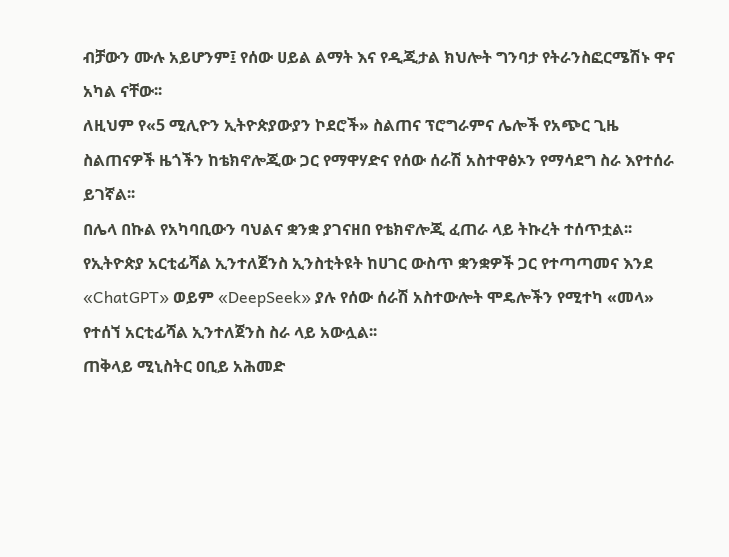ብቻውን ሙሉ አይሆንም፤ የሰው ሀይል ልማት እና የዲጂታል ክህሎት ግንባታ የትራንስፎርሜሽኑ ዋና አካል ናቸው፡፡
ለዚህም የ«5 ሚሊዮን ኢትዮጵያውያን ኮደሮች» ስልጠና ፕሮግራምና ሌሎች የአጭር ጊዜ ስልጠናዎች ዜጎችን ከቴክኖሎጂው ጋር የማዋሃድና የሰው ሰራሽ አስተዋፅኦን የማሳደግ ስራ እየተሰራ ይገኛል፡፡
በሌላ በኩል የአካባቢውን ባህልና ቋንቋ ያገናዘበ የቴክኖሎጂ ፈጠራ ላይ ትኩረት ተሰጥቷል፡፡ የኢትዮጵያ አርቲፊሻል ኢንተለጀንስ ኢንስቲትዩት ከሀገር ውስጥ ቋንቋዎች ጋር የተጣጣመና እንደ «ChatGPT» ወይም «DeepSeek» ያሉ የሰው ሰራሽ አስተውሎት ሞዴሎችን የሚተካ «መላ» የተሰኘ አርቲፊሻል ኢንተለጀንስ ስራ ላይ አውሏል፡፡
ጠቅላይ ሚኒስትር ዐቢይ አሕመድ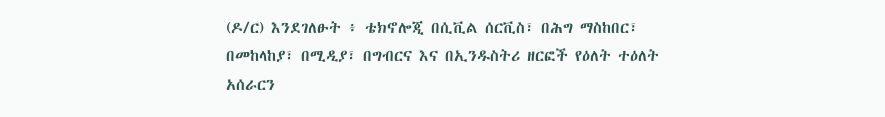(ዶ/ር) እንደገለፁት ፥ ቴክኖሎጂ በሲቪል ሰርቪስ፣ በሕግ ማስከበር፣ በመከላከያ፣ በሚዲያ፣ በግብርና እና በኢንዱስትሪ ዘርፎች የዕለት ተዕለት አሰራርን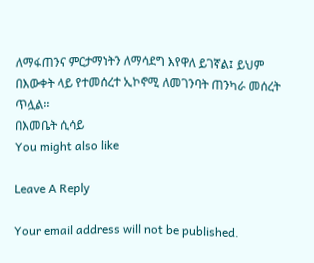ለማፋጠንና ምርታማነትን ለማሳደግ እየዋለ ይገኛል፤ ይህም በእውቀት ላይ የተመሰረተ ኢኮኖሚ ለመገንባት ጠንካራ መሰረት ጥሏል፡፡
በእመቤት ሲሳይ
You might also like

Leave A Reply

Your email address will not be published.